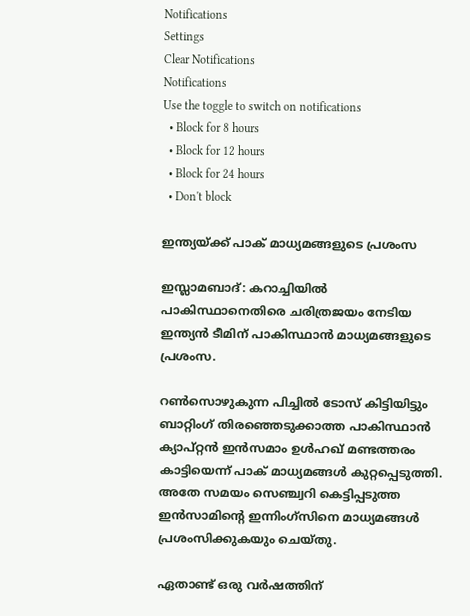Notifications
Settings
Clear Notifications
Notifications
Use the toggle to switch on notifications
  • Block for 8 hours
  • Block for 12 hours
  • Block for 24 hours
  • Don't block

ഇന്ത്യയ്ക്ക് പാക് മാധ്യമങ്ങളുടെ പ്രശംസ

ഇസ്ലാമബാദ്: കറാച്ചിയില്‍ പാകിസ്ഥാനെതിരെ ചരിത്രജയം നേടിയ ഇന്ത്യന്‍ ടീമിന് പാകിസ്ഥാന്‍ മാധ്യമങ്ങളുടെ പ്രശംസ.

റണ്‍സൊഴുകുന്ന പിച്ചില്‍ ടോസ് കിട്ടിയിട്ടും ബാറ്റിംഗ് തിരഞ്ഞെടുക്കാത്ത പാകിസ്ഥാന്‍ ക്യാപ്റ്റന്‍ ഇന്‍സമാം ഉള്‍ഹഖ് മണ്ടത്തരം കാട്ടിയെന്ന് പാക് മാധ്യമങ്ങള്‍ കുറ്റപ്പെടുത്തി. അതേ സമയം സെഞ്ച്വറി കെട്ടിപ്പടുത്ത ഇന്‍സാമിന്റെ ഇന്നിംഗ്സിനെ മാധ്യമങ്ങള്‍ പ്രശംസിക്കുകയും ചെയ്തു.

ഏതാണ്ട് ഒരു വര്‍ഷത്തിന്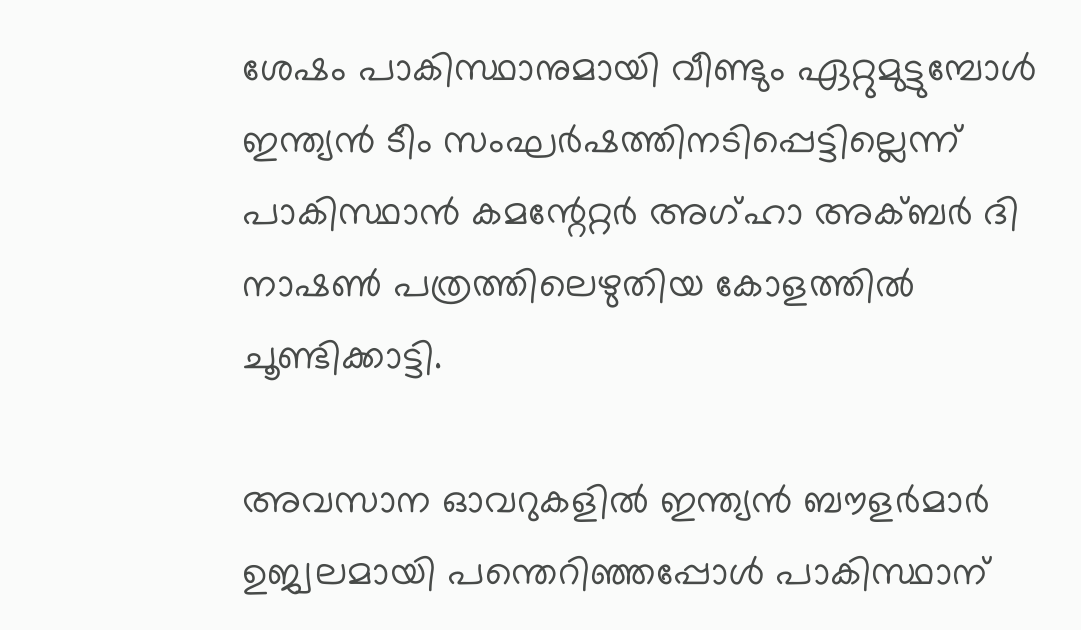ശേഷം പാകിസ്ഥാനുമായി വീണ്ടും ഏറ്റുമുട്ടുമ്പോള്‍ ഇന്ത്യന്‍ ടീം സംഘര്‍ഷത്തിനടിപ്പെട്ടില്ലെന്ന് പാകിസ്ഥാന്‍ കമന്റേറ്റര്‍ അഗ്ഹാ അക്ബര്‍ ദി നാഷണ്‍ പത്രത്തിലെഴുതിയ കോളത്തില്‍ ചൂണ്ടിക്കാട്ടി.

അവസാന ഓവറുകളില്‍ ഇന്ത്യന്‍ ബൗളര്‍മാര്‍ ഉജ്വലമായി പന്തെറിഞ്ഞപ്പോള്‍ പാകിസ്ഥാന്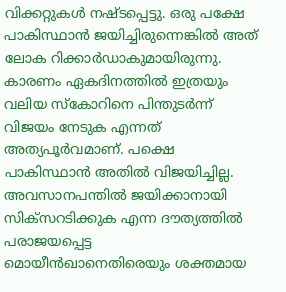വിക്കറ്റുകള്‍ നഷ്ടപ്പെട്ടു. ഒരു പക്ഷേ പാകിസ്ഥാന്‍ ജയിച്ചിരുന്നെങ്കില്‍ അത് ലോക റിക്കാര്‍ഡാകുമായിരുന്നു. കാരണം ഏകദിനത്തില്‍ ഇത്രയും വലിയ സ്കോറിനെ പിന്തുടര്‍ന്ന് വിജയം നേടുക എന്നത് അത്യപൂര്‍വമാണ്. പക്ഷെ പാകിസ്ഥാന്‍ അതില്‍ വിജയിച്ചില്ല. അവസാനപന്തില്‍ ജയിക്കാനായി സിക്സറടിക്കുക എന്ന ദൗത്യത്തില്‍ പരാജയപ്പെട്ട മൊയീന്‍ഖാനെതിരെയും ശക്തമായ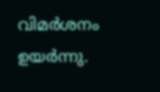വിമര്‍ശനം ഉയര്‍ന്നു.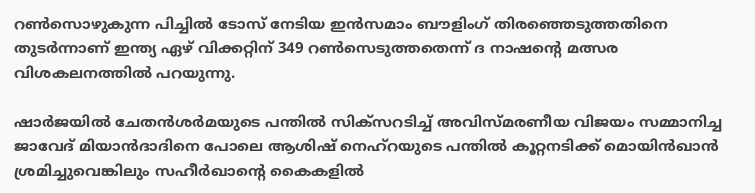റണ്‍സൊഴുകുന്ന പിച്ചില്‍ ടോസ് നേടിയ ഇന്‍സമാം ബൗളിംഗ് തിരഞ്ഞെടുത്തതിനെ തുടര്‍ന്നാണ് ഇന്ത്യ ഏഴ് വിക്കറ്റിന് 349 റണ്‍സെടുത്തതെന്ന് ദ നാഷന്റെ മത്സര വിശകലനത്തില്‍ പറയുന്നു.

ഷാര്‍ജയില്‍ ചേതന്‍ശര്‍മയുടെ പന്തില്‍ സിക്സറടിച്ച് അവിസ്മരണീയ വിജയം സമ്മാനിച്ച ജാവേദ് മിയാന്‍ദാദിനെ പോലെ ആശിഷ് നെഹ്റയുടെ പന്തില്‍ കൂറ്റനടിക്ക് മൊയിന്‍ഖാന്‍ ശ്രമിച്ചുവെങ്കിലും സഹീര്‍ഖാന്റെ കൈകളില്‍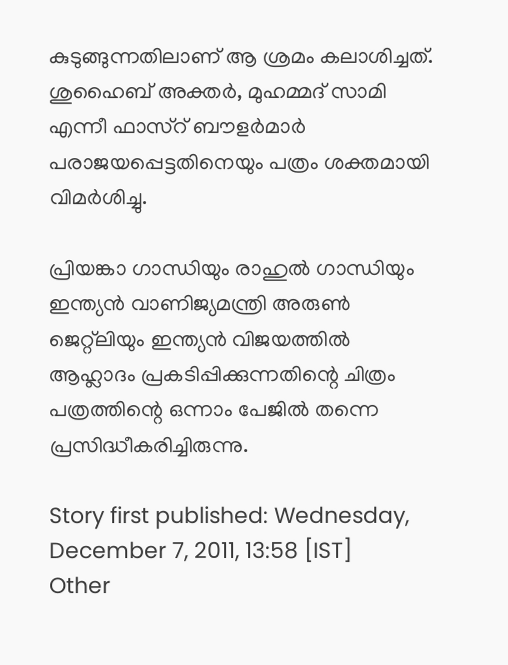കുടുങ്ങുന്നതിലാണ് ആ ശ്രമം കലാശിച്ചത്. ശുഹൈബ് അക്തര്‍, മുഹമ്മദ് സാമി എന്നീ ഫാസ്റ് ബൗളര്‍മാര്‍ പരാജയപ്പെട്ടതിനെയും പത്രം ശക്തമായി വിമര്‍ശിച്ചു.

പ്രിയങ്കാ ഗാന്ധിയും രാഹുല്‍ ഗാന്ധിയും ഇന്ത്യന്‍ വാണിജ്യമന്ത്രി അരുണ്‍ ജെറ്റ്ലിയും ഇന്ത്യന്‍ വിജയത്തില്‍ ആഹ്ലാദം പ്രകടിപ്പിക്കുന്നതിന്റെ ചിത്രം പത്രത്തിന്റെ ഒന്നാം പേജില്‍ തന്നെ പ്രസിദ്ധീകരിച്ചിരുന്നു.

Story first published: Wednesday, December 7, 2011, 13:58 [IST]
Other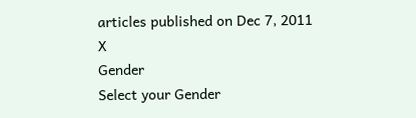articles published on Dec 7, 2011
X
Gender
Select your Gender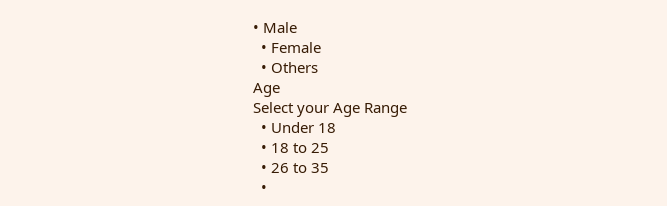• Male
  • Female
  • Others
Age
Select your Age Range
  • Under 18
  • 18 to 25
  • 26 to 35
  •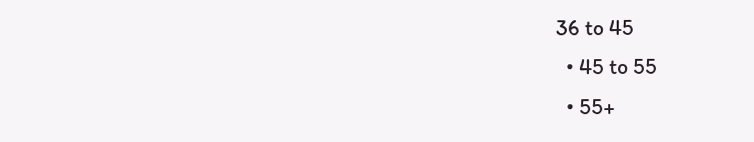36 to 45
  • 45 to 55
  • 55+